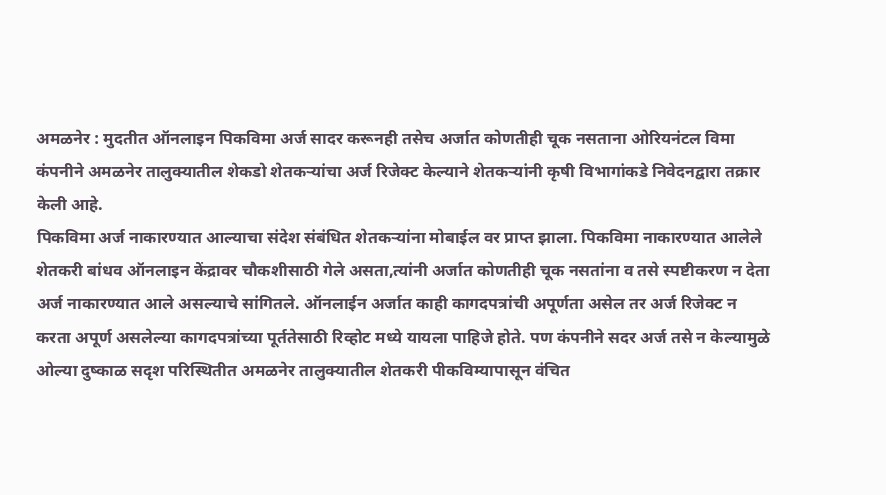अमळनेर : मुदतीत ऑनलाइन पिकविमा अर्ज सादर करूनही तसेच अर्जात कोणतीही चूक नसताना ओरियनंटल विमा कंपनीने अमळनेर तालुक्यातील शेकडो शेतकऱ्यांचा अर्ज रिजेक्ट केल्याने शेतकऱ्यांनी कृषी विभागांकडे निवेदनद्वारा तक्रार केली आहे.
पिकविमा अर्ज नाकारण्यात आल्याचा संदेश संबंधित शेतकऱ्यांना मोबाईल वर प्राप्त झाला. पिकविमा नाकारण्यात आलेले शेतकरी बांधव ऑनलाइन केंद्रावर चौकशीसाठी गेले असता,त्यांनी अर्जात कोणतीही चूक नसतांना व तसे स्पष्टीकरण न देता अर्ज नाकारण्यात आले असल्याचे सांगितले. ऑनलाईन अर्जात काही कागदपत्रांची अपूर्णता असेल तर अर्ज रिजेक्ट न करता अपूर्ण असलेल्या कागदपत्रांच्या पूर्ततेसाठी रिव्होट मध्ये यायला पाहिजे होते. पण कंपनीने सदर अर्ज तसे न केल्यामुळे ओल्या दुष्काळ सदृश परिस्थितीत अमळनेर तालुक्यातील शेतकरी पीकविम्यापासून वंचित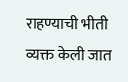राहण्याची भीती व्यक्त केली जात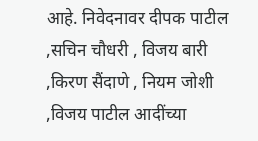आहे. निवेदनावर दीपक पाटील ,सचिन चौधरी , विजय बारी ,किरण सैंदाणे , नियम जोशी ,विजय पाटील आदींच्या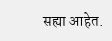सह्या आहेत.